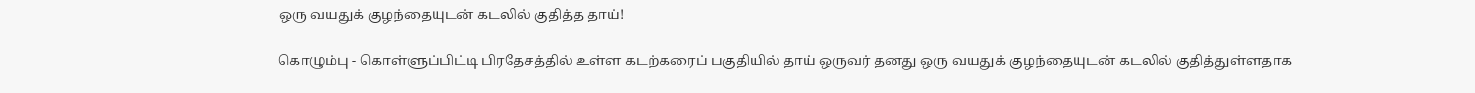ஒரு வயதுக் குழந்தையுடன் கடலில் குதித்த தாய்!

கொழும்பு - கொள்ளுப்பிட்டி பிரதேசத்தில் உள்ள கடற்கரைப் பகுதியில் தாய் ஒருவர் தனது ஒரு வயதுக் குழந்தையுடன் கடலில் குதித்துள்ளதாக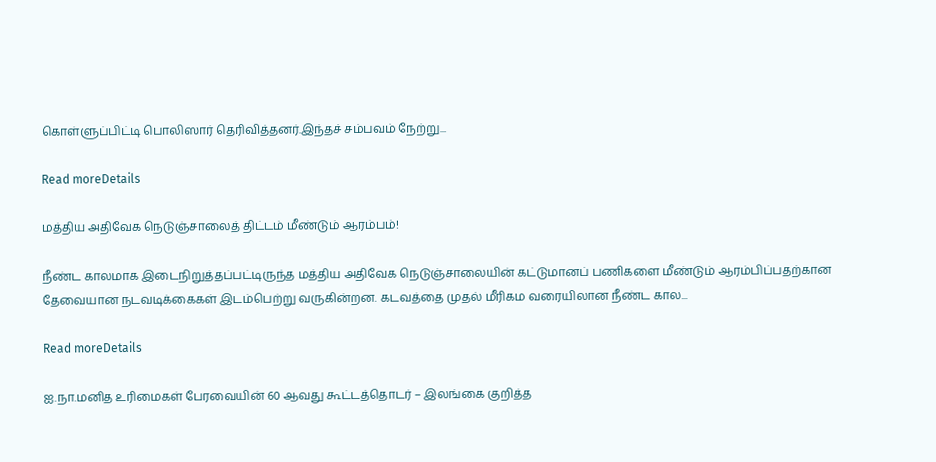கொள்ளுப்பிட்டி பொலிஸார் தெரிவித்தனர்.இந்தச் சம்பவம் நேற்று...

Read moreDetails

மத்திய அதிவேக நெடுஞ்சாலைத் திட்டம் மீண்டும் ஆரம்பம்!

நீண்ட காலமாக இடைநிறுத்தப்பட்டிருந்த மத்திய அதிவேக நெடுஞ்சாலையின் கட்டுமானப் பணிகளை மீண்டும் ஆரம்பிப்பதற்கான தேவையான நடவடிக்கைகள் இடம்பெற்று வருகின்றன. கடவத்தை முதல் மீரிகம வரையிலான நீண்ட கால...

Read moreDetails

ஐ.நா.மனித உரிமைகள் பேரவையின் 60 ஆவது கூட்டத்தொடர் – இலங்கை குறித்த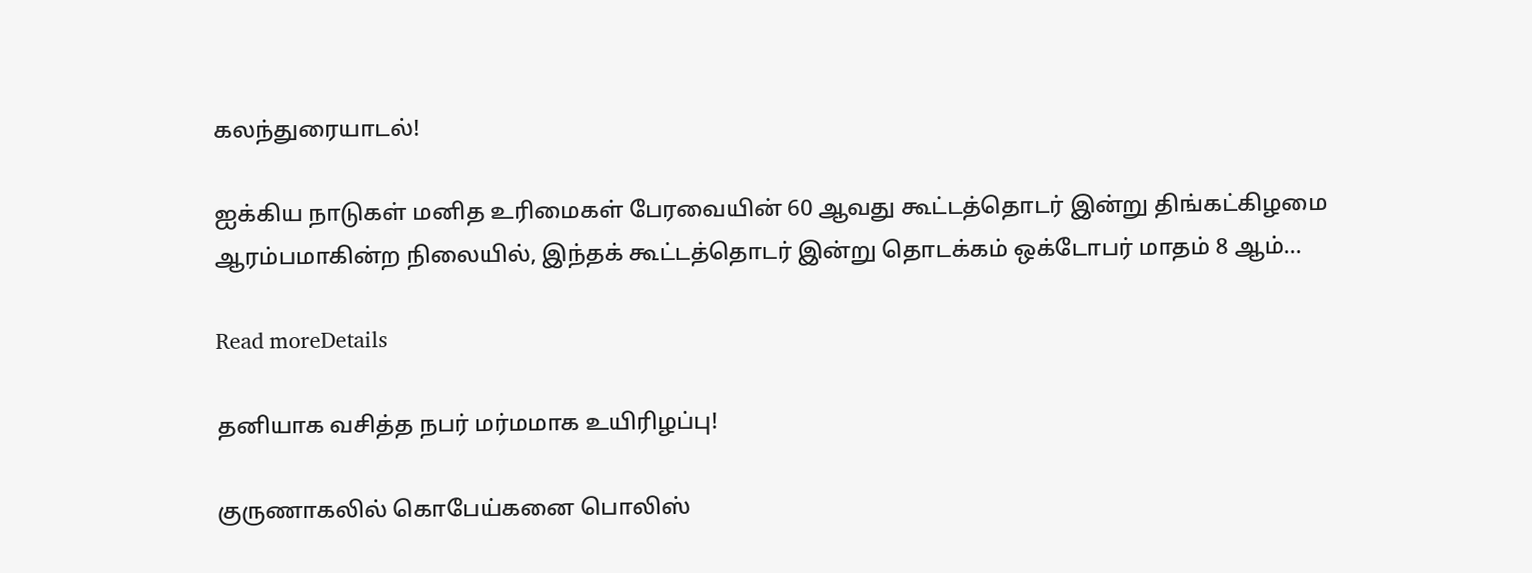கலந்துரையாடல்!

ஐக்கிய நாடுகள் மனித உரிமைகள் பேரவையின் 60 ஆவது கூட்டத்தொடர் இன்று திங்கட்கிழமை ஆரம்பமாகின்ற நிலையில், இந்தக் கூட்டத்தொடர் இன்று தொடக்கம் ஒக்டோபர் மாதம் 8 ஆம்...

Read moreDetails

தனியாக வசித்த நபர் மர்மமாக உயிரிழப்பு!

குருணாகலில் கொபேய்கனை பொலிஸ்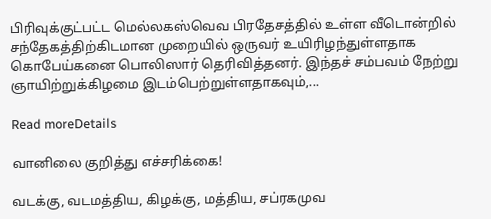பிரிவுக்குட்பட்ட மெல்லகஸ்வெவ பிரதேசத்தில் உள்ள வீடொன்றில் சந்தேகத்திற்கிடமான முறையில் ஒருவர் உயிரிழந்துள்ளதாக கொபேய்கனை பொலிஸார் தெரிவித்தனர். இந்தச் சம்பவம் நேற்று ஞாயிற்றுக்கிழமை இடம்பெற்றுள்ளதாகவும்,...

Read moreDetails

வானிலை குறித்து எச்சரிக்கை!

வடக்கு, வடமத்திய, கிழக்கு, மத்திய, சப்ரகமுவ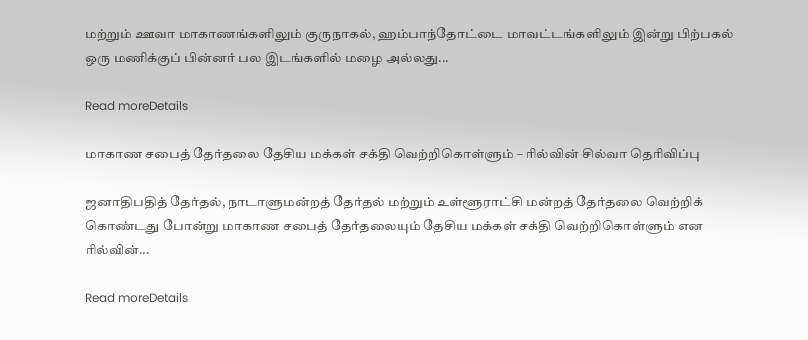மற்றும் ஊவா மாகாணங்களிலும் குருநாகல், ஹம்பாந்தோட்டை மாவட்டங்களிலும் இன்று பிற்பகல் ஒரு மணிக்குப் பின்னர் பல இடங்களில் மழை அல்லது...

Read moreDetails

மாகாண சபைத் தேர்தலை தேசிய மக்கள் சக்தி வெற்றிகொள்ளும் – ரில்வின் சில்வா தெரிவிப்பு

ஜனாதிபதித் தேர்தல், நாடாளுமன்றத் தேர்தல் மற்றும் உள்ளூராட்சி மன்றத் தேர்தலை வெற்றிக் கொண்டது போன்று மாகாண சபைத் தேர்தலையும் தேசிய மக்கள் சக்தி வெற்றிகொள்ளும் என ரில்வின்...

Read moreDetails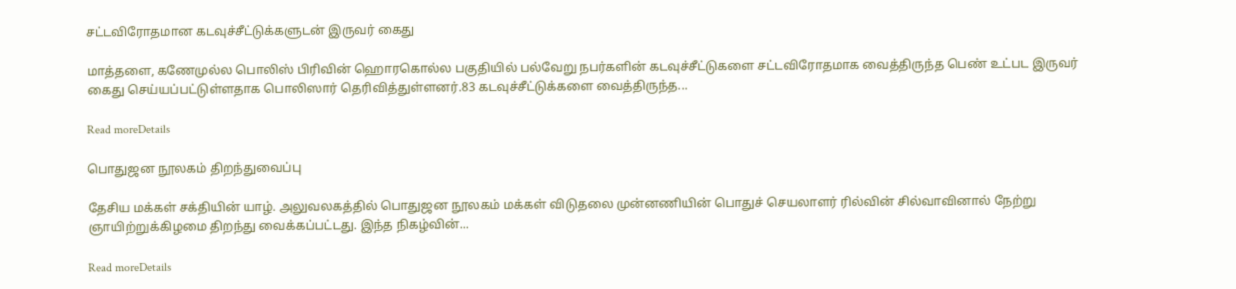சட்டவிரோதமான கடவுச்சீட்டுக்களுடன் இருவர் கைது

மாத்தளை, கணேமுல்ல பொலிஸ் பிரிவின் ஹொரகொல்ல பகுதியில் பல்வேறு நபர்களின் கடவுச்சீட்டுகளை சட்டவிரோதமாக வைத்திருந்த பெண் உட்பட இருவர் கைது செய்யப்பட்டுள்ளதாக பொலிஸார் தெரிவித்துள்ளனர்.83 கடவுச்சீட்டுக்களை வைத்திருந்த...

Read moreDetails

பொதுஜன நூலகம் திறந்துவைப்பு

தேசிய மக்கள் சக்தியின் யாழ். அலுவலகத்தில் பொதுஜன நூலகம் மக்கள் விடுதலை முன்னணியின் பொதுச் செயலாளர் ரில்வின் சில்வாவினால் நேற்று ஞாயிற்றுக்கிழமை திறந்து வைக்கப்பட்டது. இந்த நிகழ்வின்...

Read moreDetails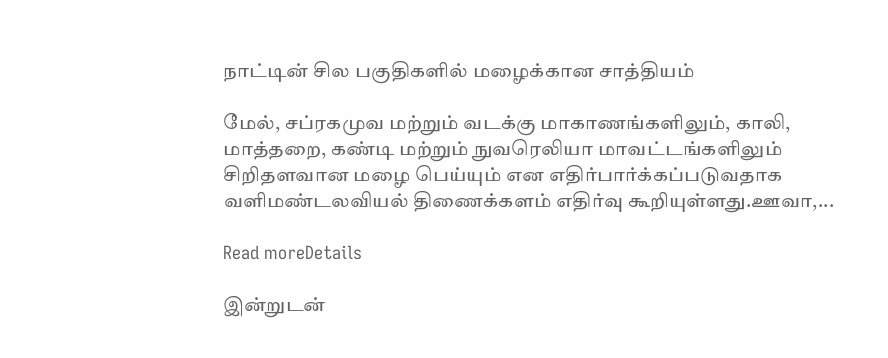நாட்டின் சில பகுதிகளில் மழைக்கான சாத்தியம்

மேல், சப்ரகமுவ மற்றும் வடக்கு மாகாணங்களிலும், காலி, மாத்தறை, கண்டி மற்றும் நுவரெலியா மாவட்டங்களிலும் சிறிதளவான மழை பெய்யும் என எதிர்பார்க்கப்படுவதாக வளிமண்டலவியல் திணைக்களம் எதிர்வு கூறியுள்ளது.ஊவா,...

Read moreDetails

இன்றுடன்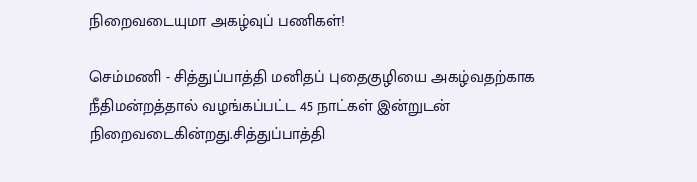நிறைவடையுமா அகழ்வுப் பணிகள்!

செம்மணி - சித்துப்பாத்தி மனிதப் புதைகுழியை அகழ்வதற்காக நீதிமன்றத்தால் வழங்கப்பட்ட 45 நாட்கள் இன்றுடன் நிறைவடைகின்றது.சித்துப்பாத்தி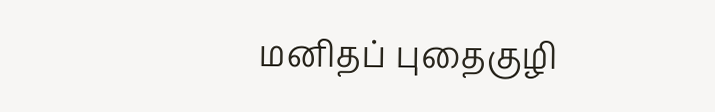மனிதப் புதைகுழி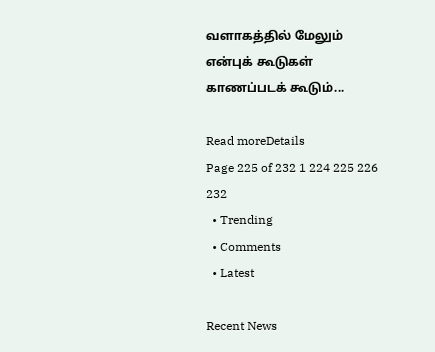வளாகத்தில் மேலும் என்புக் கூடுகள் காணப்படக் கூடும்...

Read moreDetails
Page 225 of 232 1 224 225 226 232
  • Trending
  • Comments
  • Latest

Recent News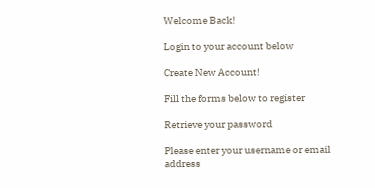Welcome Back!

Login to your account below

Create New Account!

Fill the forms below to register

Retrieve your password

Please enter your username or email address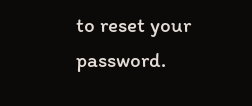to reset your password.